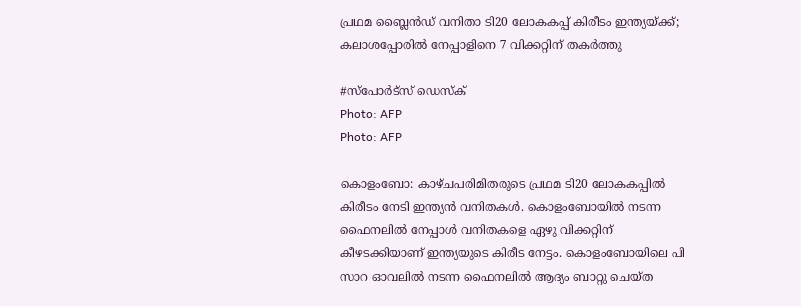പ്രഥമ ബ്ലൈന്‍ഡ് വനിതാ ടി20 ലോകകപ്പ് കിരീടം ഇന്ത്യയ്ക്ക്; കലാശപ്പോരില്‍ നേപ്പാളിനെ 7 വിക്കറ്റിന് തകര്‍ത്തു

#സ്‌പോര്‍ട്‌സ് ഡെസ്‌ക്‌
Photo: AFP
Photo: AFP

കൊളംബോ: കാഴ്ചപരിമിതരുടെ പ്രഥമ ടി20 ലോകകപ്പില്‍ കിരീടം നേടി ഇന്ത്യന്‍ വനിതകള്‍. കൊളംബോയില്‍ നടന്ന ഫൈനലില്‍ നേപ്പാള്‍ വനിതകളെ ഏഴു വിക്കറ്റിന് കീഴടക്കിയാണ് ഇന്ത്യയുടെ കിരീട നേട്ടം. കൊളംബോയിലെ പി സാറ ഓവലില്‍ നടന്ന ഫൈനലില്‍ ആദ്യം ബാറ്റു ചെയ്ത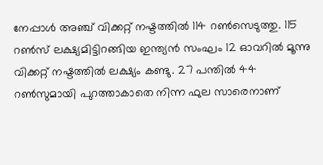നേപ്പാള്‍ അഞ്ച് വിക്കറ്റ് നഷ്ടത്തില്‍ 114 റണ്‍സെടുത്തു. 115 റണ്‍സ് ലക്ഷ്യമിട്ടിറങ്ങിയ ഇന്ത്യന്‍ സംഘം 12 ഓവറില്‍ മൂന്നു വിക്കറ്റ് നഷ്ടത്തില്‍ ലക്ഷ്യം കണ്ടു. 27 പന്തില്‍ 44 റണ്‍സുമായി പുറത്താകാതെ നിന്ന ഫുല സാരെനാണ്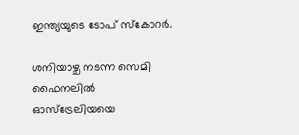ഇന്ത്യയുടെ ടോപ് സ്‌കോറര്‍.

ശനിയാഴ്ച നടന്ന സെമി ഫൈനലില്‍ ഓസ്‌ട്രേലിയയെ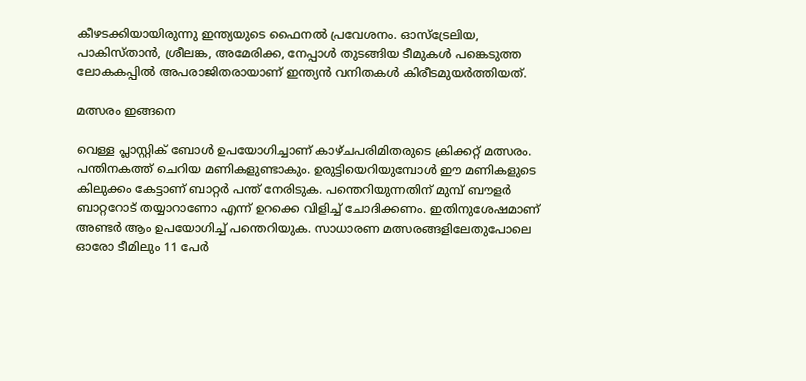കീഴടക്കിയായിരുന്നു ഇന്ത്യയുടെ ഫൈനല്‍ പ്രവേശനം. ഓസ്‌ട്രേലിയ, പാകിസ്താന്‍, ശ്രീലങ്ക, അമേരിക്ക, നേപ്പാള്‍ തുടങ്ങിയ ടീമുകള്‍ പങ്കെടുത്ത ലോകകപ്പില്‍ അപരാജിതരായാണ് ഇന്ത്യന്‍ വനിതകള്‍ കിരീടമുയര്‍ത്തിയത്.

മത്സരം ഇങ്ങനെ

വെള്ള പ്ലാസ്റ്റിക് ബോള്‍ ഉപയോഗിച്ചാണ് കാഴ്ചപരിമിതരുടെ ക്രിക്കറ്റ് മത്സരം. പന്തിനകത്ത് ചെറിയ മണികളുണ്ടാകും. ഉരുട്ടിയെറിയുമ്പോള്‍ ഈ മണികളുടെ കിലുക്കം കേട്ടാണ് ബാറ്റര്‍ പന്ത് നേരിടുക. പന്തെറിയുന്നതിന് മുമ്പ് ബൗളര്‍ ബാറ്ററോട് തയ്യാറാണോ എന്ന് ഉറക്കെ വിളിച്ച് ചോദിക്കണം. ഇതിനുശേഷമാണ് അണ്ടര്‍ ആം ഉപയോഗിച്ച് പന്തെറിയുക. സാധാരണ മത്സരങ്ങളിലേതുപോലെ ഓരോ ടീമിലും 11 പേര്‍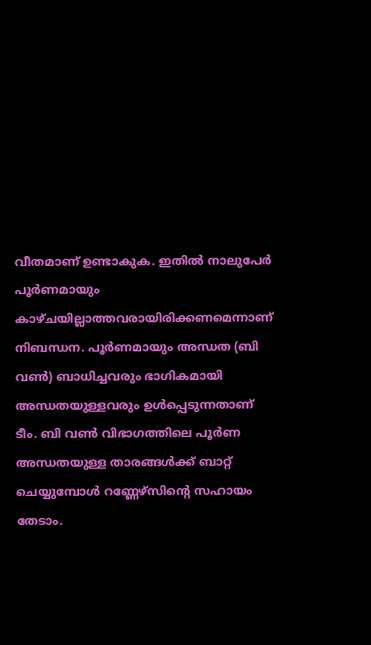വീതമാണ് ഉണ്ടാകുക. ഇതില്‍ നാലുപേര്‍ പൂര്‍ണമായും കാഴ്ചയില്ലാത്തവരായിരിക്കണമെന്നാണ് നിബന്ധന. പൂര്‍ണമായും അന്ധത (ബി വണ്‍) ബാധിച്ചവരും ഭാഗികമായി അന്ധതയുള്ളവരും ഉള്‍പ്പെടുന്നതാണ് ടീം. ബി വണ്‍ വിഭാഗത്തിലെ പൂര്‍ണ അന്ധതയുള്ള താരങ്ങള്‍ക്ക് ബാറ്റ് ചെയ്യുമ്പോള്‍ റണ്ണേഴ്‌സിന്റെ സഹായം തേടാം.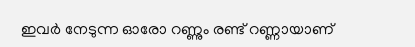ഇവര്‍ നേടുന്ന ഓരോ റണ്ണും രണ്ട് റണ്ണായാണ്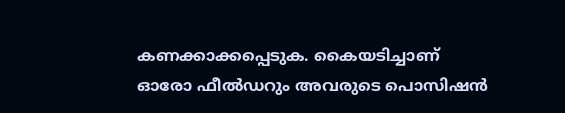കണക്കാക്കപ്പെടുക. കൈയടിച്ചാണ് ഓരോ ഫീല്‍ഡറും അവരുടെ പൊസിഷന്‍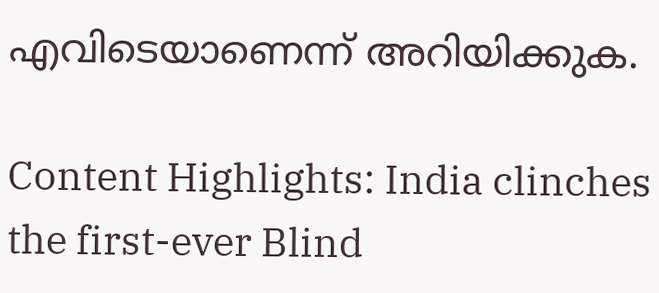എവിടെയാണെന്ന് അറിയിക്കുക.

Content Highlights: India clinches the first-ever Blind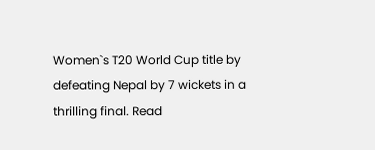Women`s T20 World Cup title by defeating Nepal by 7 wickets in a thrilling final. Read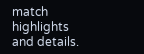match highlights and details.